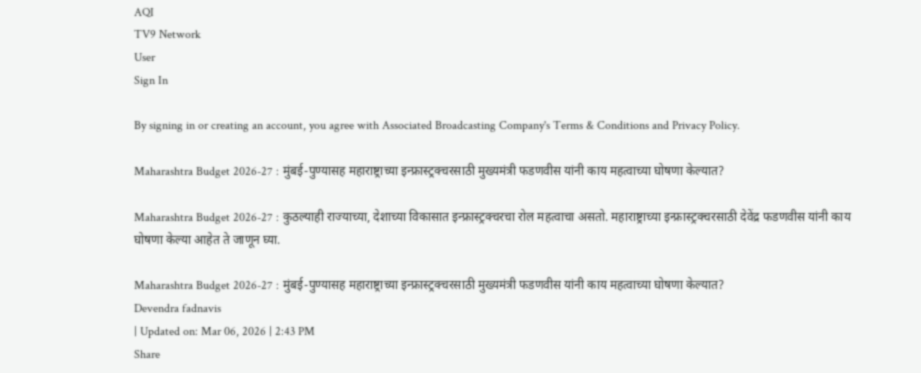AQI
TV9 Network
User
Sign In

By signing in or creating an account, you agree with Associated Broadcasting Company's Terms & Conditions and Privacy Policy.

Maharashtra Budget 2026-27 : मुंबई-पुण्यासह महाराष्ट्राच्या इन्फ्रास्ट्रक्चरसाठी मुख्यमंत्री फडणवीस यांनी काय महत्वाच्या घोषणा केल्यात?

Maharashtra Budget 2026-27 : कुठल्याही राज्याच्या, देशाच्या विकासात इन्फ्रास्ट्रक्चरचा रोल महत्वाचा असतो. महाराष्ट्राच्या इन्फ्रास्ट्रक्चरसाठी देवेंद्र फडणवीस यांनी काय घोषणा केल्या आहेत ते जाणून घ्या.

Maharashtra Budget 2026-27 : मुंबई-पुण्यासह महाराष्ट्राच्या इन्फ्रास्ट्रक्चरसाठी मुख्यमंत्री फडणवीस यांनी काय महत्वाच्या घोषणा केल्यात?
Devendra fadnavis
| Updated on: Mar 06, 2026 | 2:43 PM
Share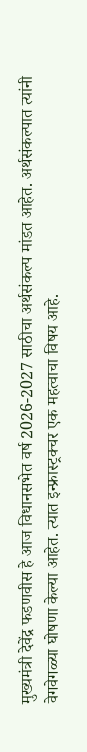मुख्यमंत्री देवेंद्र फडणवीस हे आज विधानसभेत वर्ष 2026-2027 साठीचा अर्थसंकल्प मांडत आहेत. अर्थसंकल्पात त्यांनी वेगवेगळ्या घोषणा केल्या आहेत. त्यात इन्फ्रास्ट्रक्चर एक महत्वाचा विषय आहे.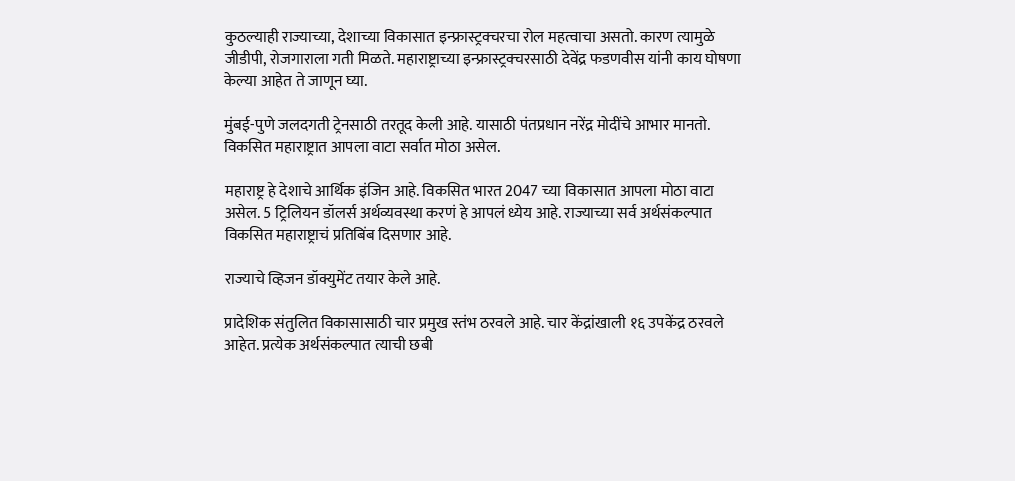कुठल्याही राज्याच्या, देशाच्या विकासात इन्फ्रास्ट्रक्चरचा रोल महत्वाचा असतो. कारण त्यामुळे जीडीपी, रोजगाराला गती मिळते. महाराष्ट्राच्या इन्फ्रास्ट्रक्चरसाठी देवेंद्र फडणवीस यांनी काय घोषणा केल्या आहेत ते जाणून घ्या.

मुंबई-पुणे जलदगती ट्रेनसाठी तरतूद केली आहे. यासाठी पंतप्रधान नरेंद्र मोदींचे आभार मानतो. विकसित महाराष्ट्रात आपला वाटा सर्वात मोठा असेल.

महाराष्ट्र हे देशाचे आर्थिक इंजिन आहे. विकसित भारत 2047 च्या विकासात आपला मोठा वाटा असेल. 5 ट्रिलियन डॉलर्स अर्थव्यवस्था करणं हे आपलं ध्येय आहे. राज्याच्या सर्व अर्थसंकल्पात विकसित महाराष्ट्राचं प्रतिबिंब दिसणार आहे.

राज्याचे व्हिजन डॉक्युमेंट तयार केले आहे.

प्रादेशिक संतुलित विकासासाठी चार प्रमुख स्तंभ ठरवले आहे. चार केंद्रांखाली १६ उपकेंद्र ठरवले आहेत. प्रत्येक अर्थसंकल्पात त्याची छबी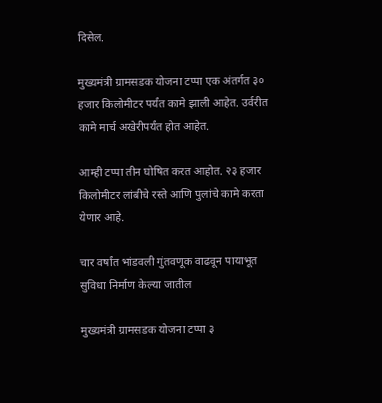दिसेल.

मुख्यमंत्री ग्रामसडक योजना टप्पा एक अंतर्गत ३० हजार किलोमीटर पर्यंत कामे झाली आहेत. उर्वरीत कामे मार्च अखेरीपर्यंत होत आहेत.

आम्ही टप्पा तीन घोषित करत आहोत. २३ हजार किलोमीटर लांबीचे रस्ते आणि पुलांचे कामे करता येणार आहे.

चार वर्षांत भांडवली गुंतवणूक वाढवून पायाभूत सुविधा निर्माण केल्या जातील

मुख्यमंत्री ग्रामसडक योजना टप्पा ३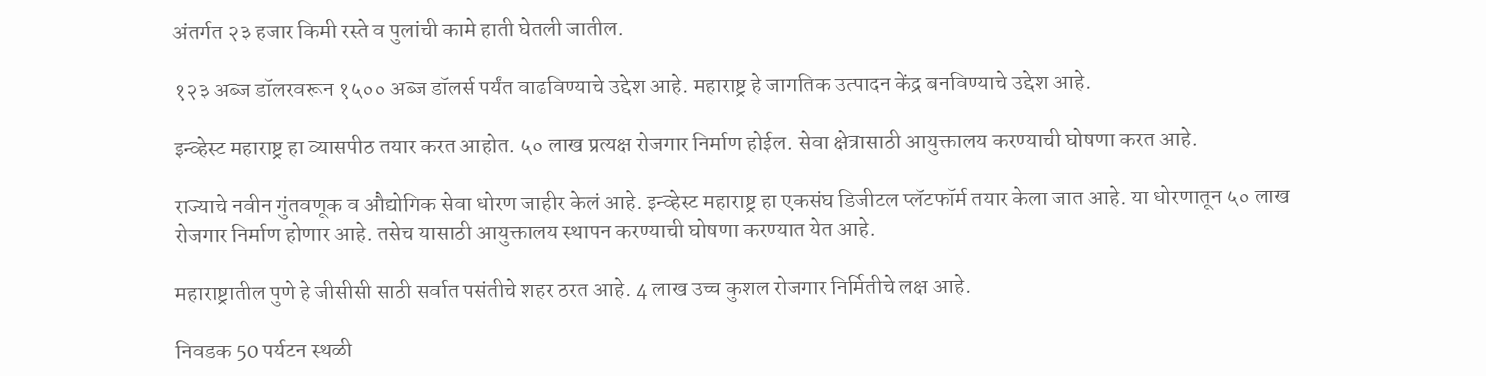अंतर्गत २३ हजार किमी रस्ते व पुलांची कामे हाती घेतली जातील.

१२३ अब्ज डॉलरवरून १५०० अब्ज डॉलर्स पर्यंत वाढविण्याचे उद्देश आहे. महाराष्ट्र हे जागतिक उत्पादन केंद्र बनविण्याचे उद्देश आहे.

इन्व्हेस्ट महाराष्ट्र हा व्यासपीठ तयार करत आहोत. ५० लाख प्रत्यक्ष रोजगार निर्माण होईल. सेवा क्षेत्रासाठी आयुक्तालय करण्याची घोषणा करत आहे.

राज्याचे नवीन गुंतवणूक व औद्योगिक सेवा धोरण जाहीर केलं आहे. इन्व्हेस्ट महाराष्ट्र हा एकसंघ डिजीटल प्लॅटफॉर्म तयार केला जात आहे. या धोरणातून ५० लाख रोजगार निर्माण होणार आहे. तसेच यासाठी आयुक्तालय स्थापन करण्याची घोषणा करण्यात येत आहे.

महाराष्ट्रातील पुणे हे जीसीसी साठी सर्वात पसंतीचे शहर ठरत आहे. 4 लाख उच्च कुशल रोजगार निर्मितीचे लक्ष आहे.

निवडक 50 पर्यटन स्थळी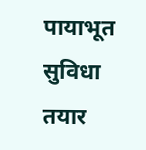पायाभूत सुविधा तयार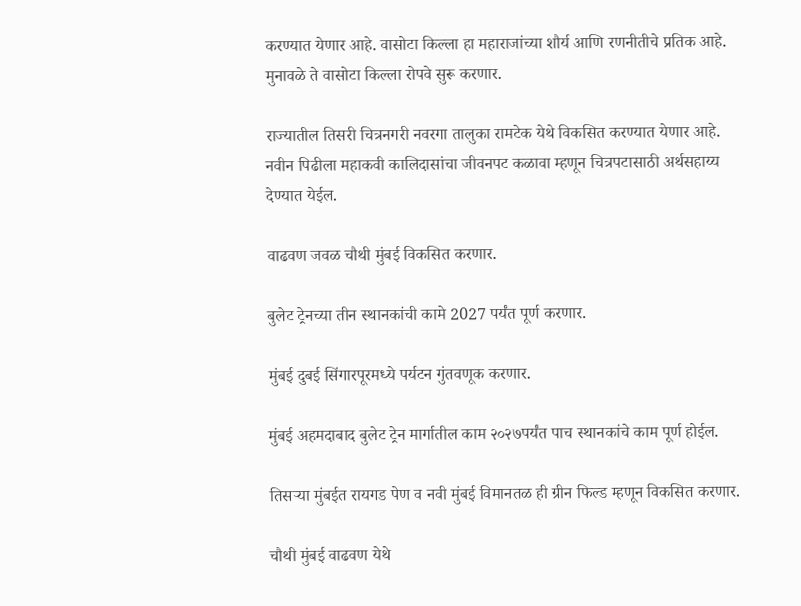करण्यात येणार आहे. वासोटा किल्ला हा महाराजांच्या शौर्य आणि रणनीतीचे प्रतिक आहे. मुनावळे ते वासोटा किल्ला रोपवे सुरू करणार.

राज्यातील तिसरी चित्रनगरी नवरगा तालुका रामटेक येथे विकसित करण्यात येणार आहे. नवीन पिढीला महाकवी कालिदासांचा जीवनपट कळावा म्हणून चित्रपटासाठी अर्थसहाय्य देण्यात येईल.

वाढवण जवळ चौथी मुंबई विकसित करणार.

बुलेट ट्रेनच्या तीन स्थानकांची कामे 2027 पर्यंत पूर्ण करणार.

मुंबई दुबई सिंगारपूरमध्ये पर्यटन गुंतवणूक करणार.

मुंबई अहमदाबाद बुलेट ट्रेन मार्गातील काम २०२७पर्यंत पाच स्थानकांचे काम पूर्ण होईल.

तिसऱ्या मुंबईत रायगड पेण व नवी मुंबई विमानतळ ही ग्रीन फिल्ड म्हणून विकसित करणार.

चौथी मुंबई वाढवण येथे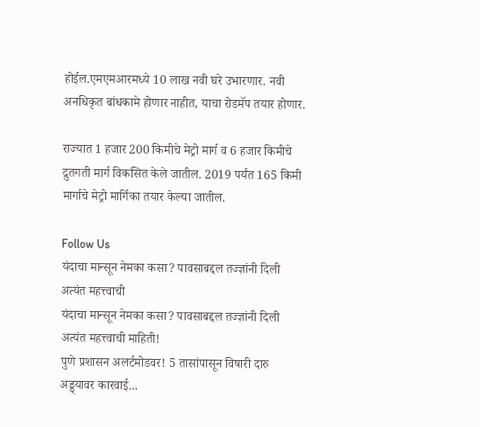होईल.एमएमआरमध्ये 10 लाख नवी घरे उभारणार. नवी अनधिकृत बांधकामे होणार नाहीत, याचा रोडमॅप तयार होणार.

राज्यात 1 हजार 200 किमीचे मेट्रो मार्ग व 6 हजार किमीचे द्रुतगती मार्ग विकसित केले जातील. 2019 पर्यंत 165 किमी मार्गाचे मेट्रो मार्गिका तयार केल्या जातील.

Follow Us
यंदाचा मान्सून नेमका कसा? पावसाबद्दल तज्ज्ञांनी दिली अत्यंत महत्त्वाची
यंदाचा मान्सून नेमका कसा? पावसाबद्दल तज्ज्ञांनी दिली अत्यंत महत्त्वाची माहिती!
पुणे प्रशासन अलर्टमोडवर! 5 तासांपासून विषारी दारु अड्ड्यावर कारवाई...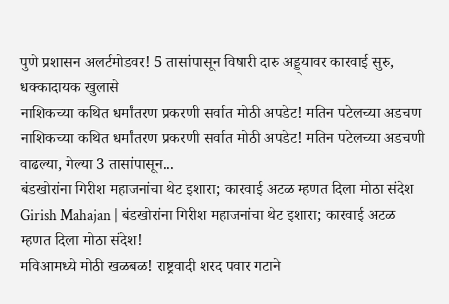पुणे प्रशासन अलर्टमोडवर! 5 तासांपासून विषारी दारु अड्ड्यावर कारवाई सुरु, धक्कादायक खुलासे
नाशिकच्या कथित धर्मांतरण प्रकरणी सर्वात मोठी अपडेट! मतिन पटेलच्या अडचण
नाशिकच्या कथित धर्मांतरण प्रकरणी सर्वात मोठी अपडेट! मतिन पटेलच्या अडचणी वाढल्या, गेल्या 3 तासांपासून...
बंडखोरांना गिरीश महाजनांचा थेट इशारा; कारवाई अटळ म्हणत दिला मोठा संदेश
Girish Mahajan | बंडखोरांना गिरीश महाजनांचा थेट इशारा; कारवाई अटळ म्हणत दिला मोठा संदेश!
मविआमध्ये मोठी खळबळ! राष्ट्रवादी शरद पवार गटाने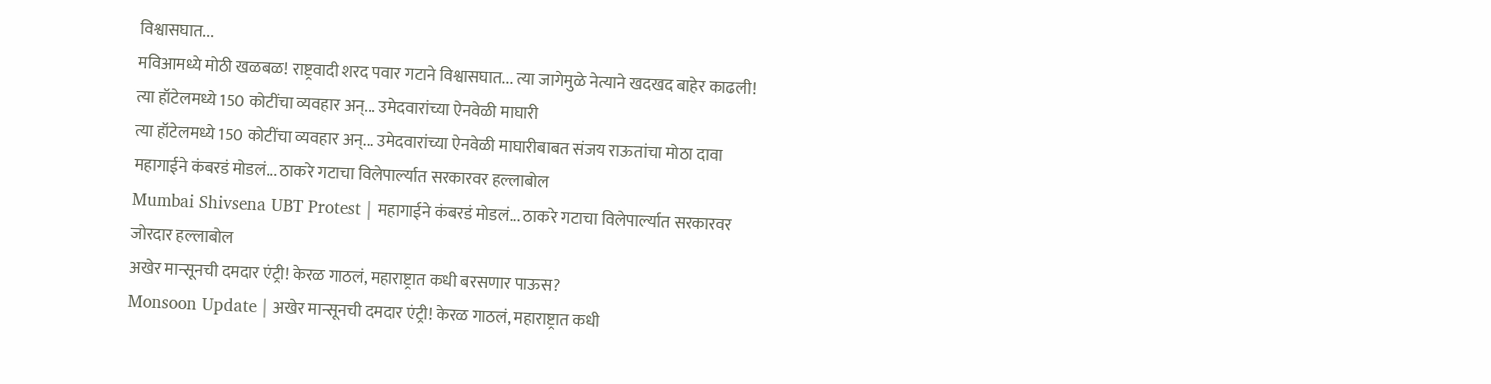विश्वासघात...
मविआमध्ये मोठी खळबळ! राष्ट्रवादी शरद पवार गटाने विश्वासघात... त्या जागेमुळे नेत्याने खदखद बाहेर काढली!
त्या हॉटेलमध्ये 150 कोटींचा व्यवहार अन्... उमेदवारांच्या ऐनवेळी माघारी
त्या हॉटेलमध्ये 150 कोटींचा व्यवहार अन्... उमेदवारांच्या ऐनवेळी माघारीबाबत संजय राऊतांचा मोठा दावा
महागाईने कंबरडं मोडलं... ठाकरे गटाचा विलेपार्ल्यात सरकारवर हल्लाबोल
Mumbai Shivsena UBT Protest | महागाईने कंबरडं मोडलं... ठाकरे गटाचा विलेपार्ल्यात सरकारवर जोरदार हल्लाबोल
अखेर मान्सूनची दमदार एंट्री! केरळ गाठलं, महाराष्ट्रात कधी बरसणार पाऊस?
Monsoon Update | अखेर मान्सूनची दमदार एंट्री! केरळ गाठलं, महाराष्ट्रात कधी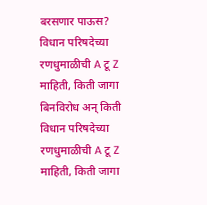बरसणार पाऊस?
विधान परिषदेच्या रणधुमाळीची A टू Z माहिती, किती जागा बिनविरोध अन् किती
विधान परिषदेच्या रणधुमाळीची A टू Z माहिती, किती जागा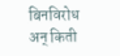बिनविरोध अन् किती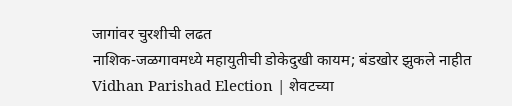जागांवर चुरशीची लढत
नाशिक-जळगावमध्ये महायुतीची डोकेदुखी कायम; बंडखोर झुकले नाहीत
Vidhan Parishad Election | शेवटच्या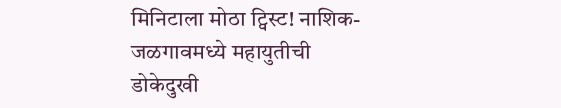मिनिटाला मोठा ट्विस्ट! नाशिक-जळगावमध्ये महायुतीची डोकेदुखी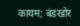कायम; बंडखोर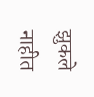झुकले नाहीत